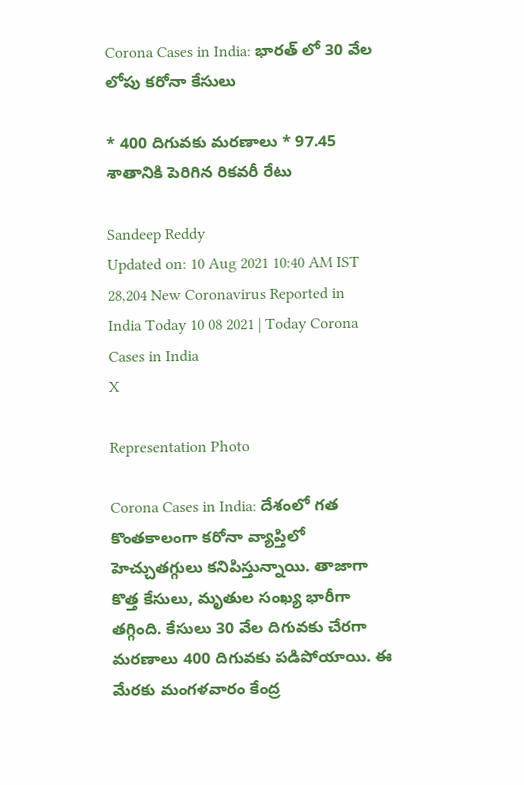Corona Cases in India: భారత్ లో 30 వేల లోపు కరోనా కేసులు

* 400 దిగువకు మరణాలు * 97.45 శాతానికి పెరిగిన రికవరీ రేటు

Sandeep Reddy
Updated on: 10 Aug 2021 10:40 AM IST
28,204 New Coronavirus Reported in India Today 10 08 2021 | Today Corona Cases in India
X

Representation Photo

Corona Cases in India: దేశంలో గత కొంతకాలంగా కరోనా వ్యాప్తిలో హెచ్చుతగ్గులు కనిపిస్తున్నాయి. తాజాగా కొత్త కేసులు, మృతుల సంఖ్య భారీగా తగ్గింది. కేసులు 30 వేల దిగువకు చేరగా మరణాలు 400 దిగువకు పడిపోయాయి. ఈ మేరకు మంగళవారం కేంద్ర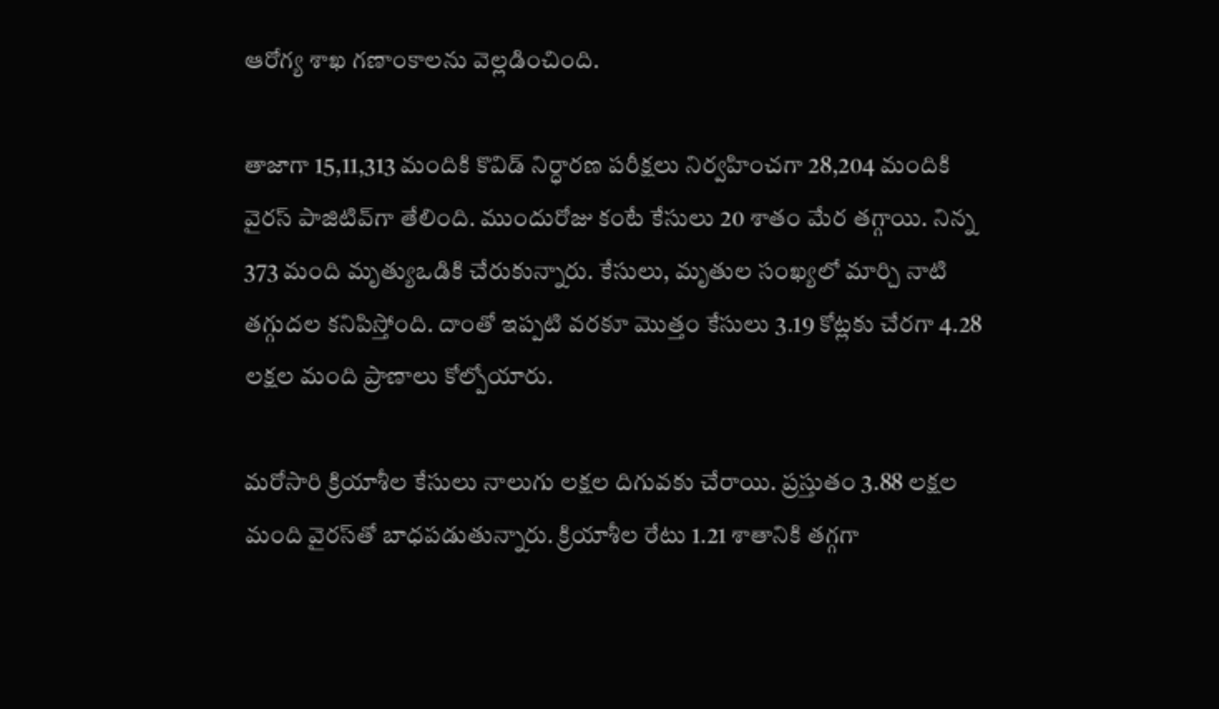ఆరోగ్య శాఖ గణాంకాలను వెల్లడించింది.

తాజాగా 15,11,313 మందికి కొవిడ్ నిర్ధారణ పరీక్షలు నిర్వహించగా 28,204 మందికి వైరస్ పాజిటివ్‌గా తేలింది. ముందురోజు కంటే కేసులు 20 శాతం మేర తగ్గాయి. నిన్న 373 మంది మృత్యుఒడికి చేరుకున్నారు. కేసులు, మృతుల సంఖ్యలో మార్చి నాటి తగ్గుదల కనిపిస్తోంది. దాంతో ఇప్పటి వరకూ మొత్తం కేసులు 3.19 కోట్లకు చేరగా 4.28 లక్షల మంది ప్రాణాలు కోల్పోయారు.

మరోసారి క్రియాశీల కేసులు నాలుగు లక్షల దిగువకు చేరాయి. ప్రస్తుతం 3.88 లక్షల మంది వైరస్‌తో బాధపడుతున్నారు. క్రియాశీల రేటు 1.21 శాతానికి తగ్గగా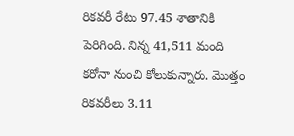రికవరీ రేటు 97.45 శాతానికి పెరిగింది. నిన్న 41,511 మంది కరోనా నుంచి కోలుకున్నారు. మొత్తం రికవరీలు 3.11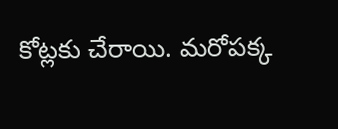కోట్లకు చేరాయి. మరోపక్క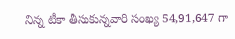నిన్న టీకా తీసుకున్నవారి సంఖ్య 54,91,647 గా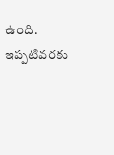ఉంది. ఇప్పటివరకు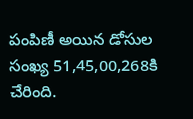పంపిణీ అయిన డోసుల సంఖ్య 51,45,00,268కి చేరింది.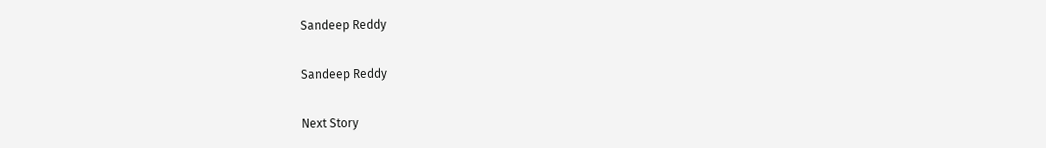Sandeep Reddy

Sandeep Reddy

Next Story